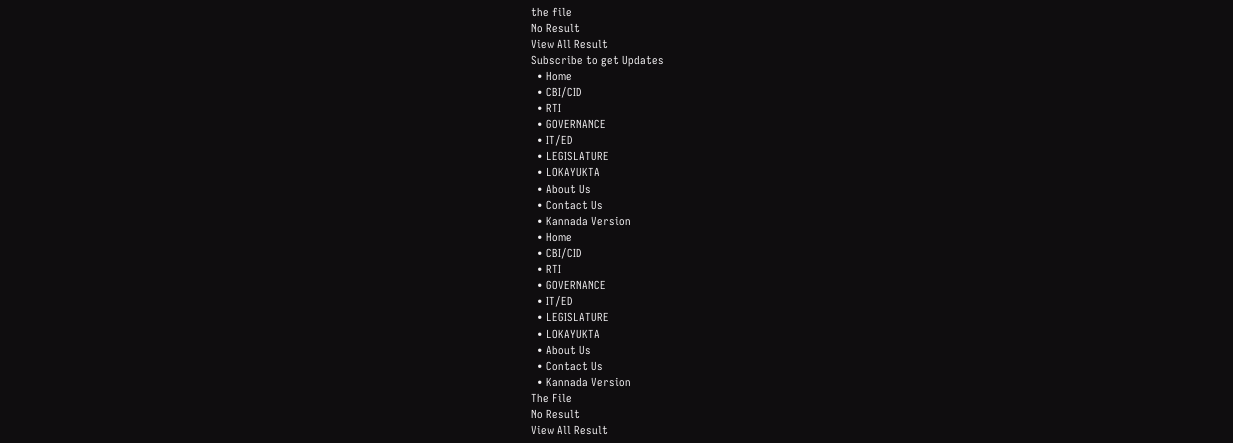the file
No Result
View All Result
Subscribe to get Updates
  • Home
  • CBI/CID
  • RTI
  • GOVERNANCE
  • IT/ED
  • LEGISLATURE
  • LOKAYUKTA
  • About Us
  • Contact Us
  • Kannada Version
  • Home
  • CBI/CID
  • RTI
  • GOVERNANCE
  • IT/ED
  • LEGISLATURE
  • LOKAYUKTA
  • About Us
  • Contact Us
  • Kannada Version
The File
No Result
View All Result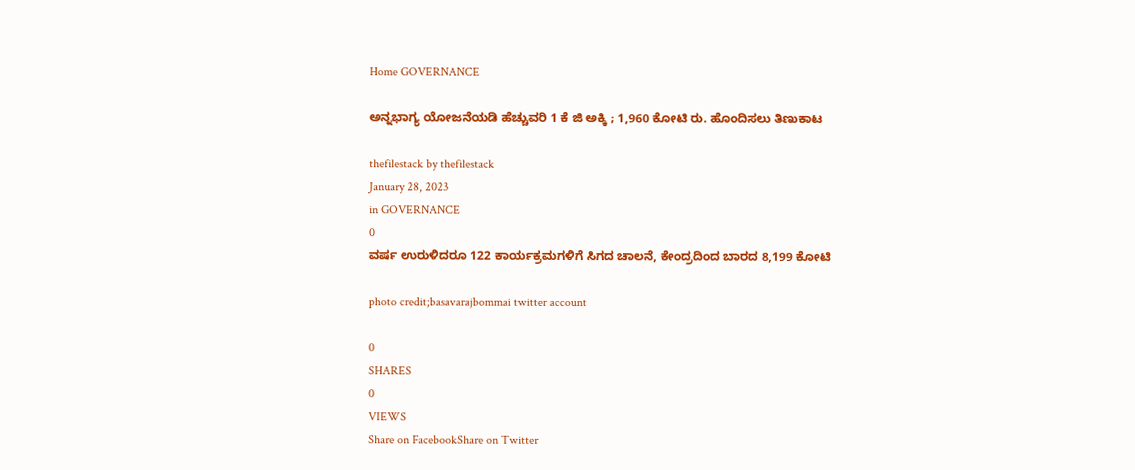Home GOVERNANCE

ಅನ್ನಭಾಗ್ಯ ಯೋಜನೆಯಡಿ ಹೆಚ್ಚುವರಿ 1 ಕೆ ಜಿ ಅಕ್ಕಿ ; 1,960 ಕೋಟಿ ರು. ಹೊಂದಿಸಲು ತಿಣುಕಾಟ

thefilestack by thefilestack
January 28, 2023
in GOVERNANCE
0
ವರ್ಷ ಉರುಳಿದರೂ 122 ಕಾರ್ಯಕ್ರಮಗಳಿಗೆ ಸಿಗದ ಚಾಲನೆ, ಕೇಂದ್ರದಿಂದ ಬಾರದ 8,199 ಕೋಟಿ

photo credit;basavarajbommai twitter account

0
SHARES
0
VIEWS
Share on FacebookShare on Twitter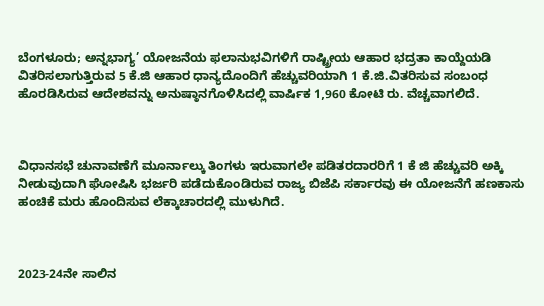ಬೆಂಗಳೂರು; ಅನ್ನಭಾಗ್ಯ’ ಯೋಜನೆಯ ಫಲಾನುಭವಿಗಳಿಗೆ ರಾಷ್ಟ್ರೀಯ ಆಹಾರ ಭದ್ರತಾ ಕಾಯ್ದೆಯಡಿ ವಿತರಿಸಲಾಗುತ್ತಿರುವ 5 ಕೆ.ಜಿ ಆಹಾರ ಧಾನ್ಯದೊಂದಿಗೆ ಹೆಚ್ಚುವರಿಯಾಗಿ 1 ಕೆ.ಜಿ.ವಿತರಿಸುವ ಸಂಬಂಧ ಹೊರಡಿಸಿರುವ ಆದೇಶವನ್ನು ಅನುಷ್ಠಾನಗೊಳಿಸಿದಲ್ಲಿ ವಾರ್ಷಿಕ 1,960 ಕೋಟಿ ರು. ವೆಚ್ಚವಾಗಲಿದೆ.



ವಿಧಾನಸಭೆ ಚುನಾವಣೆಗೆ ಮೂರ್ನಾಲ್ಕು ತಿಂಗಳು ಇರುವಾಗಲೇ ಪಡಿತರದಾರರಿಗೆ 1 ಕೆ ಜಿ ಹೆಚ್ಚುವರಿ ಅಕ್ಕಿ ನೀಡುವುದಾಗಿ ಘೋಷಿಸಿ ಭರ್ಜರಿ ಪಡೆದುಕೊಂಡಿರುವ ರಾಜ್ಯ ಬಿಜೆಪಿ ಸರ್ಕಾರವು ಈ ಯೋಜನೆಗೆ ಹಣಕಾಸು ಹಂಚಿಕೆ ಮರು ಹೊಂದಿಸುವ ಲೆಕ್ಕಾಚಾರದಲ್ಲಿ ಮುಳುಗಿದೆ.



2023-24ನೇ ಸಾಲಿನ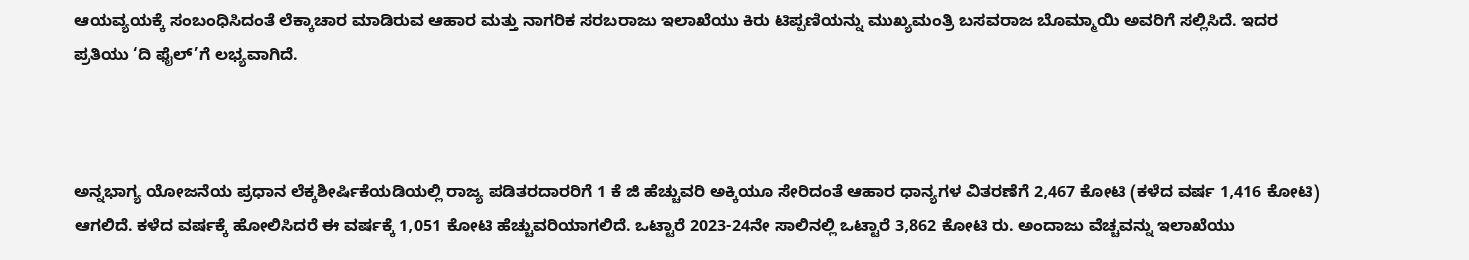ಆಯವ್ಯಯಕ್ಕೆ ಸಂಬಂಧಿಸಿದಂತೆ ಲೆಕ್ಕಾಚಾರ ಮಾಡಿರುವ ಆಹಾರ ಮತ್ತು ನಾಗರಿಕ ಸರಬರಾಜು ಇಲಾಖೆಯು ಕಿರು ಟಿಪ್ಪಣಿಯನ್ನು ಮುಖ್ಯಮಂತ್ರಿ ಬಸವರಾಜ ಬೊಮ್ಮಾಯಿ ಅವರಿಗೆ ಸಲ್ಲಿಸಿದೆ. ಇದರ ಪ್ರತಿಯು ‘ದಿ ಫೈಲ್‌’ಗೆ ಲಭ್ಯವಾಗಿದೆ.



ಅನ್ನಭಾಗ್ಯ ಯೋಜನೆಯ ಪ್ರಧಾನ ಲೆಕ್ಕಶೀರ್ಷಿಕೆಯಡಿಯಲ್ಲಿ ರಾಜ್ಯ ಪಡಿತರದಾರರಿಗೆ 1 ಕೆ ಜಿ ಹೆಚ್ಚುವರಿ ಅಕ್ಕಿಯೂ ಸೇರಿದಂತೆ ಆಹಾರ ಧಾನ್ಯಗಳ ವಿತರಣೆಗೆ 2,467 ಕೋಟಿ (ಕಳೆದ ವರ್ಷ 1,416 ಕೋಟಿ) ಆಗಲಿದೆ. ಕಳೆದ ವರ್ಷಕ್ಕೆ ಹೋಲಿಸಿದರೆ ಈ ವರ್ಷಕ್ಕೆ 1,051 ಕೋಟಿ ಹೆಚ್ಚುವರಿಯಾಗಲಿದೆ. ಒಟ್ಟಾರೆ 2023-24ನೇ ಸಾಲಿನಲ್ಲಿ ಒಟ್ಟಾರೆ 3,862 ಕೋಟಿ ರು. ಅಂದಾಜು ವೆಚ್ಚವನ್ನು ಇಲಾಖೆಯು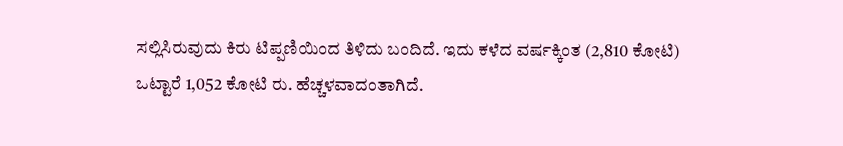ಸಲ್ಲಿಸಿರುವುದು ಕಿರು ಟಿಪ್ಪಣಿಯಿಂದ ತಿಳಿದು ಬಂದಿದೆ. ಇದು ಕಳೆದ ವರ್ಷಕ್ಕಿಂತ (2,810 ಕೋಟಿ) ಒಟ್ಟಾರೆ 1,052 ಕೋಟಿ ರು. ಹೆಚ್ಚಳವಾದಂತಾಗಿದೆ.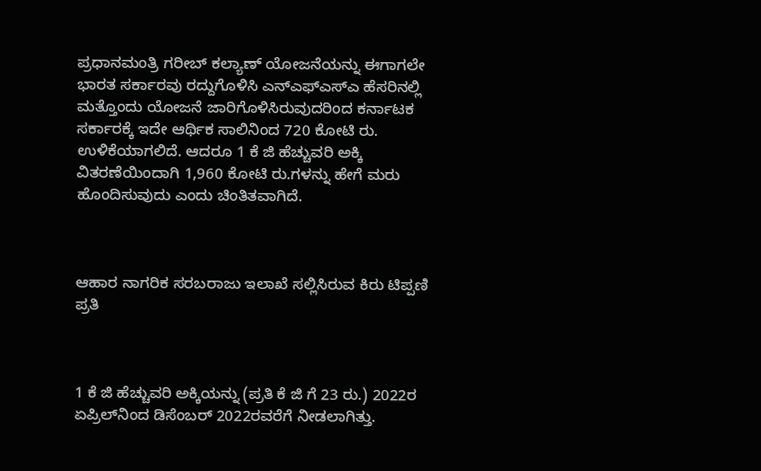ಪ್ರಧಾನಮಂತ್ರಿ ಗರೀಬ್‌ ಕಲ್ಯಾಣ್‌ ಯೋಜನೆಯನ್ನು ಈಗಾಗಲೇ ಭಾರತ ಸರ್ಕಾರವು ರದ್ದುಗೊಳಿಸಿ ಎನ್‌ಎಫ್‌ಎಸ್‌ಎ ಹೆಸರಿನಲ್ಲಿ ಮತ್ತೊಂದು ಯೋಜನೆ ಜಾರಿಗೊಳಿಸಿರುವುದರಿಂದ ಕರ್ನಾಟಕ ಸರ್ಕಾರಕ್ಕೆ ಇದೇ ಆರ್ಥಿಕ ಸಾಲಿನಿಂದ 720 ಕೋಟಿ ರು. ಉಳಿಕೆಯಾಗಲಿದೆ. ಆದರೂ 1 ಕೆ ಜಿ ಹೆಚ್ಚುವರಿ ಅಕ್ಕಿ ವಿತರಣೆಯಿಂದಾಗಿ 1,960 ಕೋಟಿ ರು.ಗಳನ್ನು ಹೇಗೆ ಮರು ಹೊಂದಿಸುವುದು ಎಂದು ಚಿಂತಿತವಾಗಿದೆ.



ಆಹಾರ ನಾಗರಿಕ ಸರಬರಾಜು ಇಲಾಖೆ ಸಲ್ಲಿಸಿರುವ ಕಿರು ಟಿಪ್ಪಣಿ ಪ್ರತಿ



1 ಕೆ ಜಿ ಹೆಚ್ಚುವರಿ ಅಕ್ಕಿಯನ್ನು (ಪ್ರತಿ ಕೆ ಜಿ ಗೆ 23 ರು.) 2022ರ ಏಪ್ರಿಲ್‌ನಿಂದ ಡಿಸೆಂಬರ್‌ 2022ರವರೆಗೆ ನೀಡಲಾಗಿತ್ತು.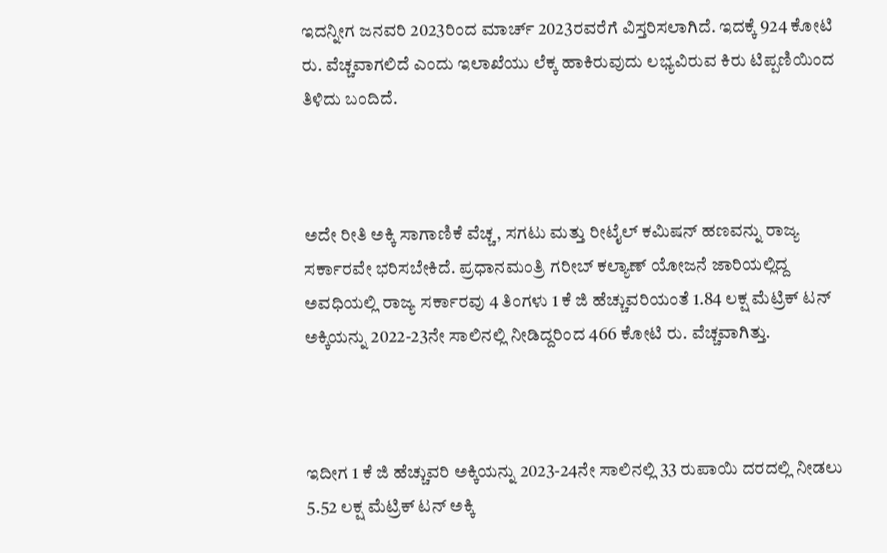ಇದನ್ನೀಗ ಜನವರಿ 2023ರಿಂದ ಮಾರ್ಚ್‌ 2023ರವರೆಗೆ ವಿಸ್ತರಿಸಲಾಗಿದೆ. ಇದಕ್ಕೆ 924 ಕೋಟಿ ರು. ವೆಚ್ಚವಾಗಲಿದೆ ಎಂದು ಇಲಾಖೆಯು ಲೆಕ್ಕ ಹಾಕಿರುವುದು ಲಭ್ಯವಿರುವ ಕಿರು ಟಿಪ್ಪಣಿಯಿಂದ ತಿಳಿದು ಬಂದಿದೆ.



ಅದೇ ರೀತಿ ಅಕ್ಕಿ ಸಾಗಾಣಿಕೆ ವೆಚ್ಚ, ಸಗಟು ಮತ್ತು ರೀಟೈಲ್‌ ಕಮಿಷನ್‌ ಹಣವನ್ನು ರಾಜ್ಯ ಸರ್ಕಾರವೇ ಭರಿಸಬೇಕಿದೆ. ಪ್ರಧಾನಮಂತ್ರಿ ಗರೀಬ್‌ ಕಲ್ಯಾಣ್‌ ಯೋಜನೆ ಜಾರಿಯಲ್ಲಿದ್ದ ಅವಧಿಯಲ್ಲಿ ರಾಜ್ಯ ಸರ್ಕಾರವು 4 ತಿಂಗಳು 1 ಕೆ ಜಿ ಹೆಚ್ಚುವರಿಯಂತೆ 1.84 ಲಕ್ಷ ಮೆಟ್ರಿಕ್‌ ಟನ್‌ ಅಕ್ಕಿಯನ್ನು 2022-23ನೇ ಸಾಲಿನಲ್ಲಿ ನೀಡಿದ್ದರಿಂದ 466 ಕೋಟಿ ರು. ವೆಚ್ಚವಾಗಿತ್ತು.



ಇದೀಗ 1 ಕೆ ಜಿ ಹೆಚ್ಚುವರಿ ಅಕ್ಕಿಯನ್ನು 2023-24ನೇ ಸಾಲಿನಲ್ಲಿ 33 ರುಪಾಯಿ ದರದಲ್ಲಿ ನೀಡಲು 5.52 ಲಕ್ಷ ಮೆಟ್ರಿಕ್‌ ಟನ್‌ ಅಕ್ಕಿ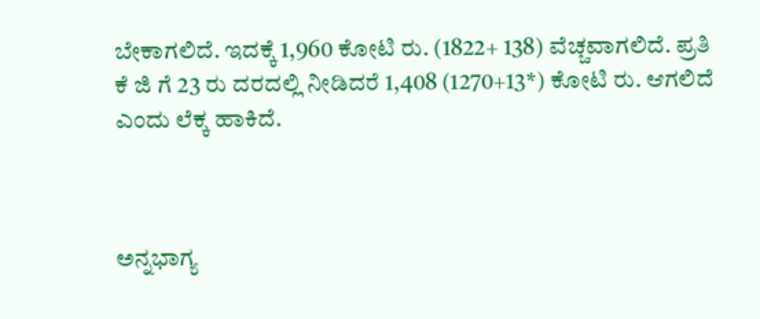ಬೇಕಾಗಲಿದೆ. ಇದಕ್ಕೆ 1,960 ಕೋಟಿ ರು. (1822+ 138) ವೆಚ್ಚವಾಗಲಿದೆ. ಪ್ರತಿ ಕೆ ಜಿ ಗೆ 23 ರು ದರದಲ್ಲಿ ನೀಡಿದರೆ 1,408 (1270+13*) ಕೋಟಿ ರು. ಆಗಲಿದೆ ಎಂದು ಲೆಕ್ಕ ಹಾಕಿದೆ.



ಅನ್ನಭಾಗ್ಯ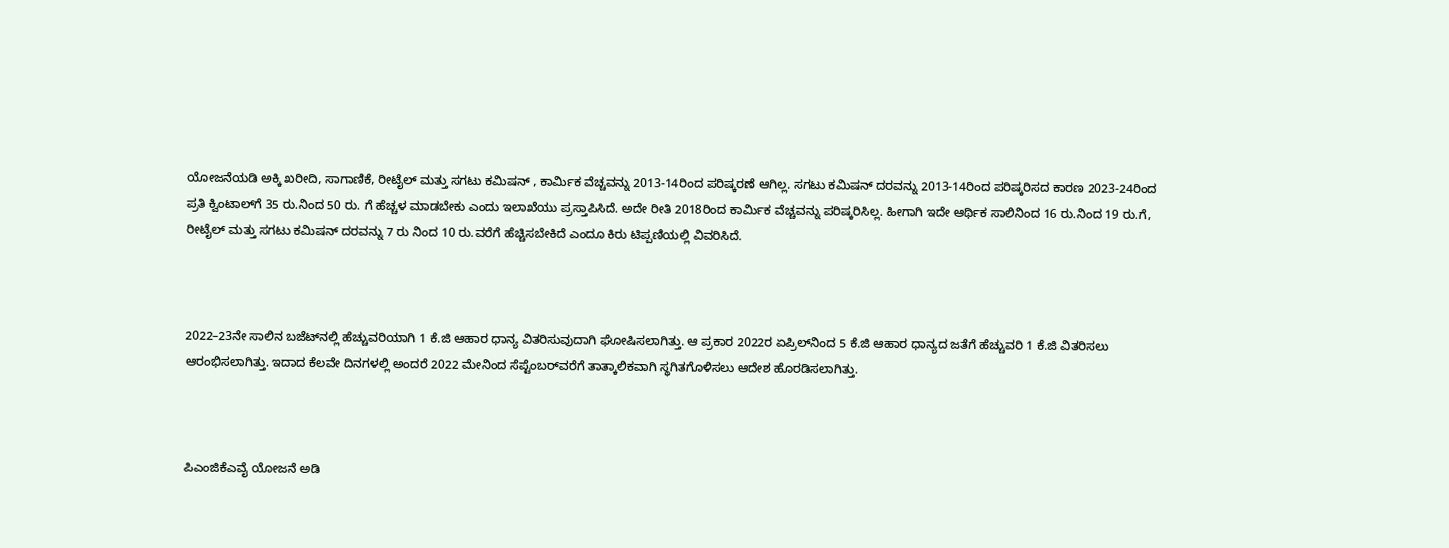ಯೋಜನೆಯಡಿ ಅಕ್ಕಿ ಖರೀದಿ, ಸಾಗಾಣಿಕೆ, ರೀಟೈಲ್‌ ಮತ್ತು ಸಗಟು ಕಮಿಷನ್‌ , ಕಾರ್ಮಿಕ ವೆಚ್ಚವನ್ನು 2013-14ರಿಂದ ಪರಿಷ್ಕರಣೆ ಆಗಿಲ್ಲ. ಸಗಟು ಕಮಿಷನ್‌ ದರವನ್ನು 2013-14ರಿಂದ ಪರಿಷ್ಕರಿಸದ ಕಾರಣ 2023-24ರಿಂದ ಪ್ರತಿ ಕ್ವಿಂಟಾಲ್‌ಗೆ 35 ರು.ನಿಂದ 50 ರು. ಗೆ ಹೆಚ್ಚಳ ಮಾಡಬೇಕು ಎಂದು ಇಲಾಖೆಯು ಪ್ರಸ್ತಾಪಿಸಿದೆ. ಅದೇ ರೀತಿ 2018ರಿಂದ ಕಾರ್ಮಿಕ ವೆಚ್ಚವನ್ನು ಪರಿಷ್ಕರಿಸಿಲ್ಲ. ಹೀಗಾಗಿ ಇದೇ ಆರ್ಥಿಕ ಸಾಲಿನಿಂದ 16 ರು.ನಿಂದ 19 ರು.ಗೆ, ರೀಟೈಲ್‌ ಮತ್ತು ಸಗಟು ಕಮಿಷನ್‌ ದರವನ್ನು 7 ರು ನಿಂದ 10 ರು.ವರೆಗೆ ಹೆಚ್ಚಿಸಬೇಕಿದೆ ಎಂದೂ ಕಿರು ಟಿಪ್ಪಣಿಯಲ್ಲಿ ವಿವರಿಸಿದೆ.



2022–23ನೇ ಸಾಲಿನ ಬಜೆಟ್‌ನಲ್ಲಿ ಹೆಚ್ಚುವರಿಯಾಗಿ 1 ಕೆ.ಜಿ ಆಹಾರ ಧಾನ್ಯ ವಿತರಿಸುವುದಾಗಿ ಘೋಷಿಸಲಾಗಿತ್ತು. ಆ ಪ್ರಕಾರ 2022ರ ಏಪ್ರಿಲ್‌ನಿಂದ 5 ಕೆ.ಜಿ ಆಹಾರ ಧಾನ್ಯದ ಜತೆಗೆ ಹೆಚ್ಚುವರಿ 1 ಕೆ.ಜಿ ವಿತರಿಸಲು ಆರಂಭಿಸಲಾಗಿತ್ತು. ಇದಾದ ಕೆಲವೇ ದಿನಗಳಲ್ಲಿ ಅಂದರೆ 2022 ಮೇನಿಂದ ಸೆಪ್ಟೆಂಬರ್‌ವರೆಗೆ ತಾತ್ಕಾಲಿಕವಾಗಿ ಸ್ಥಗಿತಗೊಳಿಸಲು ಆದೇಶ ಹೊರಡಿಸಲಾಗಿತ್ತು.



ಪಿಎಂಜಿಕೆಎವೈ ಯೋಜನೆ ಅಡಿ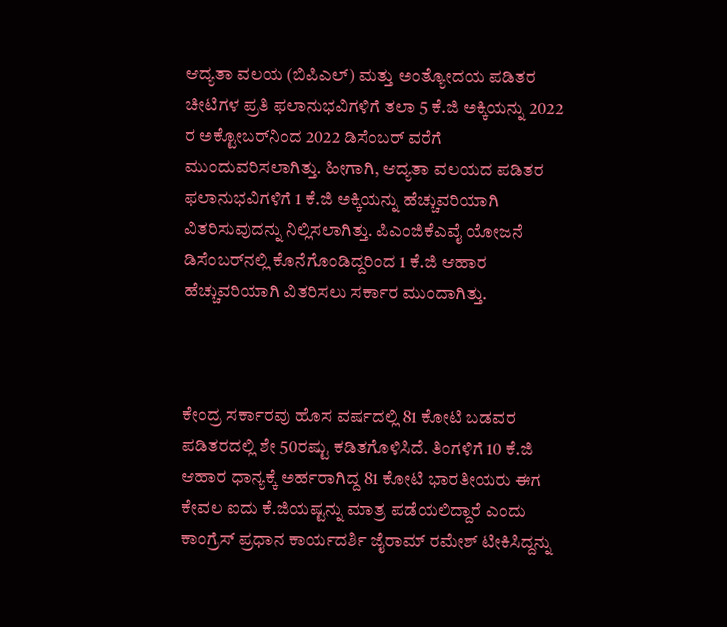ಆದ್ಯತಾ ವಲಯ (ಬಿಪಿಎಲ್‌) ಮತ್ತು ಅಂತ್ಯೋದಯ ಪಡಿತರ ಚೀಟಿಗಳ ಪ್ರತಿ ಫಲಾನುಭವಿಗಳಿಗೆ ತಲಾ 5 ಕೆ.ಜಿ ಅಕ್ಕಿಯನ್ನು 2022 ರ ಅಕ್ಟೋಬರ್‌ನಿಂದ 2022 ಡಿಸೆಂಬರ್‌ ವರೆಗೆ ಮುಂದುವರಿಸಲಾಗಿತ್ತು. ಹೀಗಾಗಿ, ಆದ್ಯತಾ ವಲಯದ ಪಡಿತರ ಫಲಾನುಭವಿಗಳಿಗೆ 1 ಕೆ.ಜಿ ಅಕ್ಕಿಯನ್ನು ಹೆಚ್ಚುವರಿಯಾಗಿ ವಿತರಿಸುವುದನ್ನು ನಿಲ್ಲಿಸಲಾಗಿತ್ತು. ಪಿಎಂಜಿಕೆಎವೈ ಯೋಜನೆ ಡಿಸೆಂಬರ್‌ನಲ್ಲಿ ಕೊನೆಗೊಂಡಿದ್ದರಿಂದ 1 ಕೆ.ಜಿ ಆಹಾರ ಹೆಚ್ಚುವರಿಯಾಗಿ ವಿತರಿಸಲು ಸರ್ಕಾರ ಮುಂದಾಗಿತ್ತು.



ಕೇಂದ್ರ ಸರ್ಕಾರವು ಹೊಸ ವರ್ಷದಲ್ಲಿ 81 ಕೋಟಿ ಬಡವರ ಪಡಿತರದಲ್ಲಿ ಶೇ 50ರಷ್ಟು ಕಡಿತಗೊಳಿಸಿದೆ. ತಿಂಗಳಿಗೆ 10 ಕೆ.ಜಿ ಆಹಾರ ಧಾನ್ಯಕ್ಕೆ ಅರ್ಹರಾಗಿದ್ದ 81 ಕೋಟಿ ಭಾರತೀಯರು ಈಗ ಕೇವಲ ಐದು ಕೆ.ಜಿಯಷ್ಟನ್ನು ಮಾತ್ರ ಪಡೆಯಲಿದ್ದಾರೆ ಎಂದು ಕಾಂಗ್ರೆಸ್‌ ಪ್ರಧಾನ ಕಾರ್ಯದರ್ಶಿ ಜೈರಾಮ್‌ ರಮೇಶ್‌ ಟೀಕಿಸಿದ್ದನ್ನು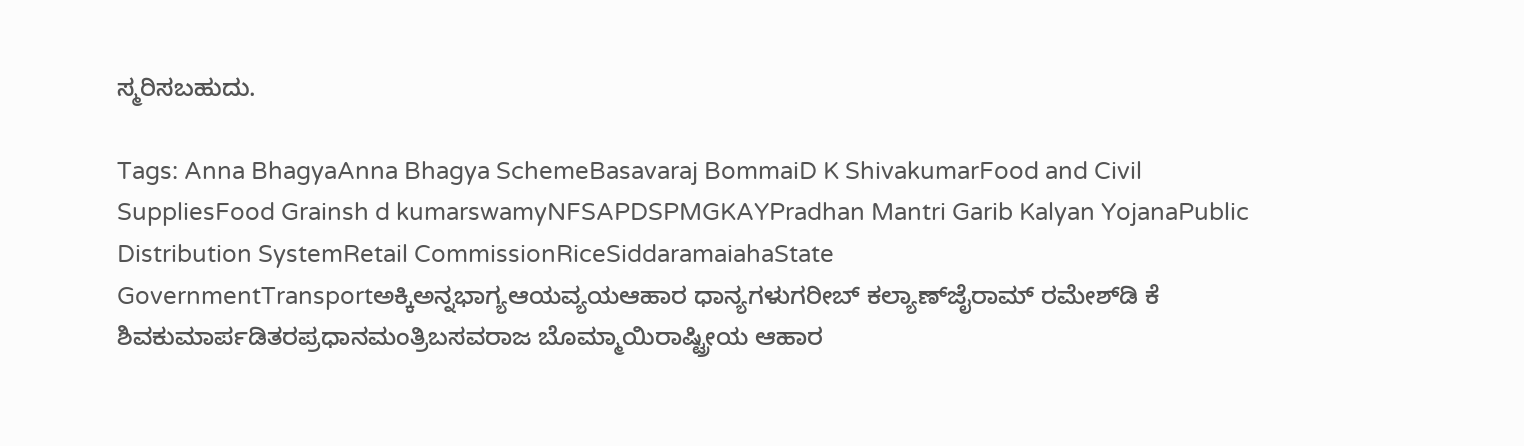ಸ್ಮರಿಸಬಹುದು.

Tags: Anna BhagyaAnna Bhagya SchemeBasavaraj BommaiD K ShivakumarFood and Civil SuppliesFood Grainsh d kumarswamyNFSAPDSPMGKAYPradhan Mantri Garib Kalyan YojanaPublic Distribution SystemRetail CommissionRiceSiddaramaiahaState GovernmentTransportಅಕ್ಕಿಅನ್ನಭಾಗ್ಯಆಯವ್ಯಯಆಹಾರ ಧಾನ್ಯಗಳುಗರೀಬ್‌ ಕಲ್ಯಾಣ್‌ಜೈರಾಮ್‌ ರಮೇಶ್‌ಡಿ ಕೆ ಶಿವಕುಮಾರ್ಪಡಿತರಪ್ರಧಾನಮಂತ್ರಿಬಸವರಾಜ ಬೊಮ್ಮಾಯಿರಾಷ್ಟ್ರೀಯ ಆಹಾರ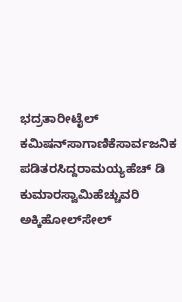ಭದ್ರತಾರೀಟೈಲ್‌ ಕಮಿಷನ್‌ಸಾಗಾಣಿಕೆಸಾರ್ವಜನಿಕ ಪಡಿತರಸಿದ್ದರಾಮಯ್ಯಹೆಚ್‌ ಡಿ ಕುಮಾರಸ್ವಾಮಿಹೆಚ್ಚುವರಿ ಅಕ್ಕಿಹೋಲ್‌ಸೇಲ್‌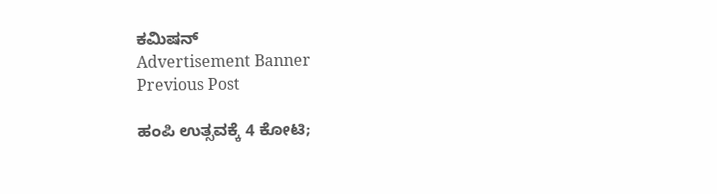ಕಮಿಷನ್‌
Advertisement Banner
Previous Post

ಹಂಪಿ ಉತ್ಸವಕ್ಕೆ 4 ಕೋಟಿ;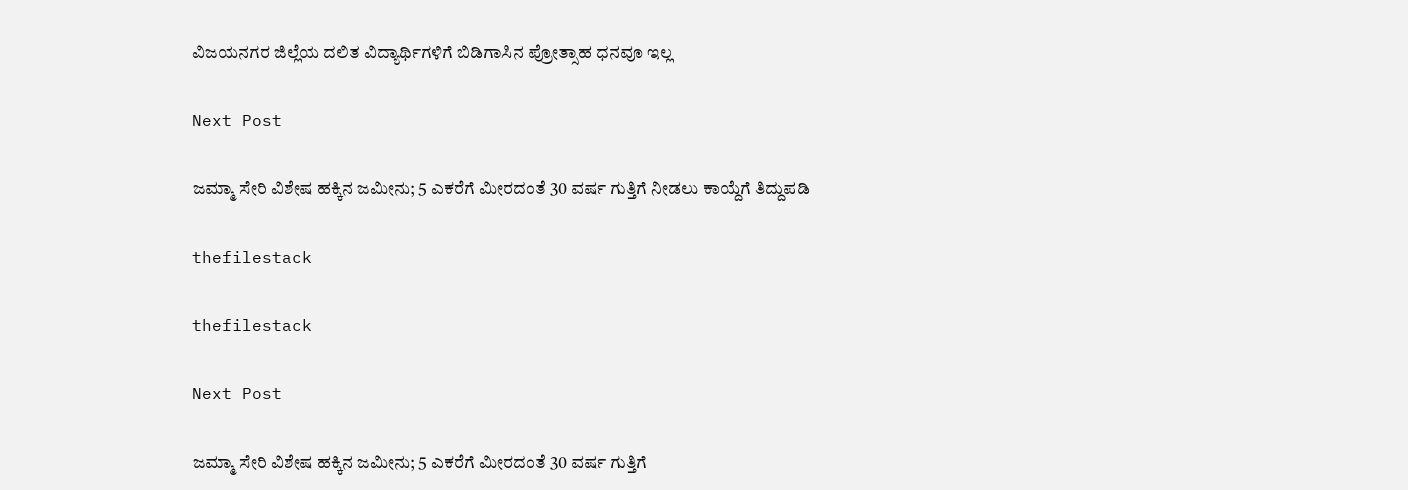ವಿಜಯನಗರ ಜಿಲ್ಲೆಯ ದಲಿತ ವಿದ್ಯಾರ್ಥಿಗಳಿಗೆ ಬಿಡಿಗಾಸಿನ ಪ್ರೋತ್ಸಾಹ ಧನವೂ ಇಲ್ಲ

Next Post

ಜಮ್ಮಾ ಸೇರಿ ವಿಶೇಷ ಹಕ್ಕಿನ ಜಮೀನು; 5 ಎಕರೆಗೆ ಮೀರದಂತೆ 30 ವರ್ಷ ಗುತ್ತಿಗೆ ನೀಡಲು ಕಾಯ್ದೆಗೆ ತಿದ್ದುಪಡಿ

thefilestack

thefilestack

Next Post

ಜಮ್ಮಾ ಸೇರಿ ವಿಶೇಷ ಹಕ್ಕಿನ ಜಮೀನು; 5 ಎಕರೆಗೆ ಮೀರದಂತೆ 30 ವರ್ಷ ಗುತ್ತಿಗೆ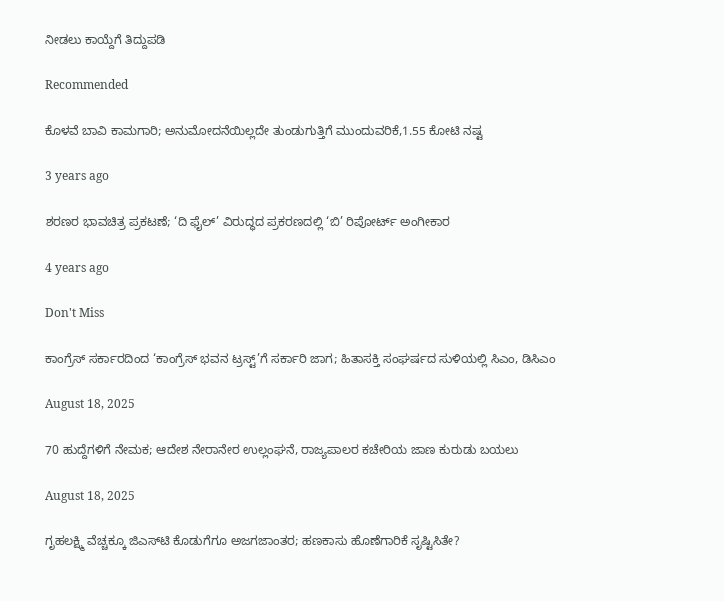ನೀಡಲು ಕಾಯ್ದೆಗೆ ತಿದ್ದುಪಡಿ

Recommended

ಕೊಳವೆ ಬಾವಿ ಕಾಮಗಾರಿ; ಅನುಮೋದನೆಯಿಲ್ಲದೇ ತುಂಡುಗುತ್ತಿಗೆ ಮುಂದುವರಿಕೆ,1.55 ಕೋಟಿ ನಷ್ಟ

3 years ago

ಶರಣರ ಭಾವಚಿತ್ರ ಪ್ರಕಟಣೆ; ‘ದಿ ಫೈಲ್‌’ ವಿರುದ್ಧದ ಪ್ರಕರಣದಲ್ಲಿ ‘ಬಿ’ ರಿಪೋರ್ಟ್‌ ಅಂಗೀಕಾರ

4 years ago

Don't Miss

ಕಾಂಗ್ರೆಸ್‌ ಸರ್ಕಾರದಿಂದ ‘ಕಾಂಗ್ರೆಸ್‌ ಭವನ ಟ್ರಸ್ಟ್‌’ಗೆ ಸರ್ಕಾರಿ ಜಾಗ; ಹಿತಾಸಕ್ತಿ ಸಂಘ‍ರ್ಷದ ಸುಳಿಯಲ್ಲಿ ಸಿಎಂ, ಡಿಸಿಎಂ

August 18, 2025

70 ಹುದ್ದೆಗಳಿಗೆ ನೇಮಕ; ಆದೇಶ ನೇರಾನೇರ ಉಲ್ಲಂಘನೆ, ರಾಜ್ಯಪಾಲರ ಕಚೇರಿಯ ಜಾಣ ಕುರುಡು ಬಯಲು

August 18, 2025

ಗೃಹಲಕ್ಷ್ಮಿ ವೆಚ್ಚಕ್ಕೂ ಜಿಎಸ್‌ಟಿ ಕೊಡುಗೆಗೂ ಅಜಗಜಾಂತರ; ಹಣಕಾಸು ಹೊಣೆಗಾರಿಕೆ ಸೃಷ್ಟಿಸಿತೇ?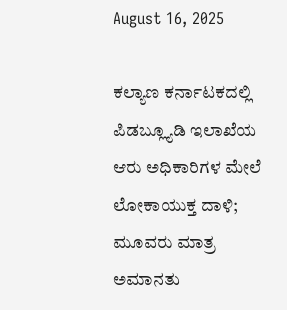August 16, 2025

ಕಲ್ಯಾಣ ಕರ್ನಾಟಕದಲ್ಲಿ ಪಿಡಬ್ಲ್ಯೂಡಿ ಇಲಾಖೆಯ ಆರು ಅಧಿಕಾರಿಗಳ ಮೇಲೆ ಲೋಕಾಯುಕ್ತ ದಾಳಿ; ಮೂವರು ಮಾತ್ರ ಅಮಾನತು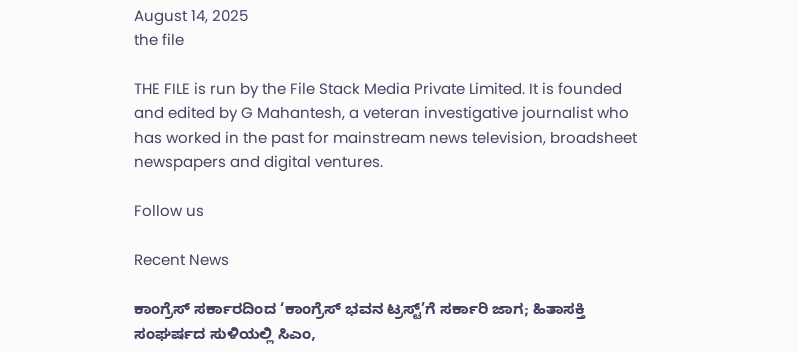August 14, 2025
the file

THE FILE is run by the File Stack Media Private Limited. It is founded and edited by G Mahantesh, a veteran investigative journalist who has worked in the past for mainstream news television, broadsheet newspapers and digital ventures.

Follow us

Recent News

ಕಾಂಗ್ರೆಸ್‌ ಸರ್ಕಾರದಿಂದ ‘ಕಾಂಗ್ರೆಸ್‌ ಭವನ ಟ್ರಸ್ಟ್‌’ಗೆ ಸರ್ಕಾರಿ ಜಾಗ; ಹಿತಾಸಕ್ತಿ ಸಂಘ‍ರ್ಷದ ಸುಳಿಯಲ್ಲಿ ಸಿಎಂ,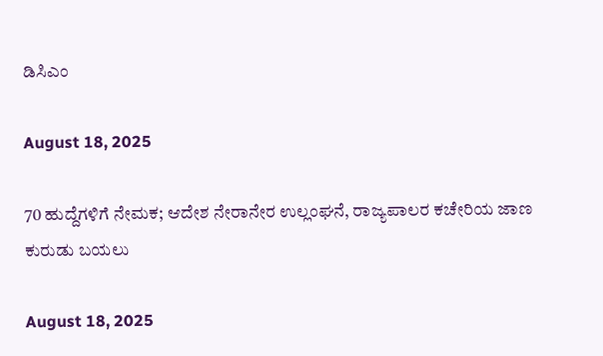ಡಿಸಿಎಂ

August 18, 2025

70 ಹುದ್ದೆಗಳಿಗೆ ನೇಮಕ; ಆದೇಶ ನೇರಾನೇರ ಉಲ್ಲಂಘನೆ, ರಾಜ್ಯಪಾಲರ ಕಚೇರಿಯ ಜಾಣ ಕುರುಡು ಬಯಲು

August 18, 2025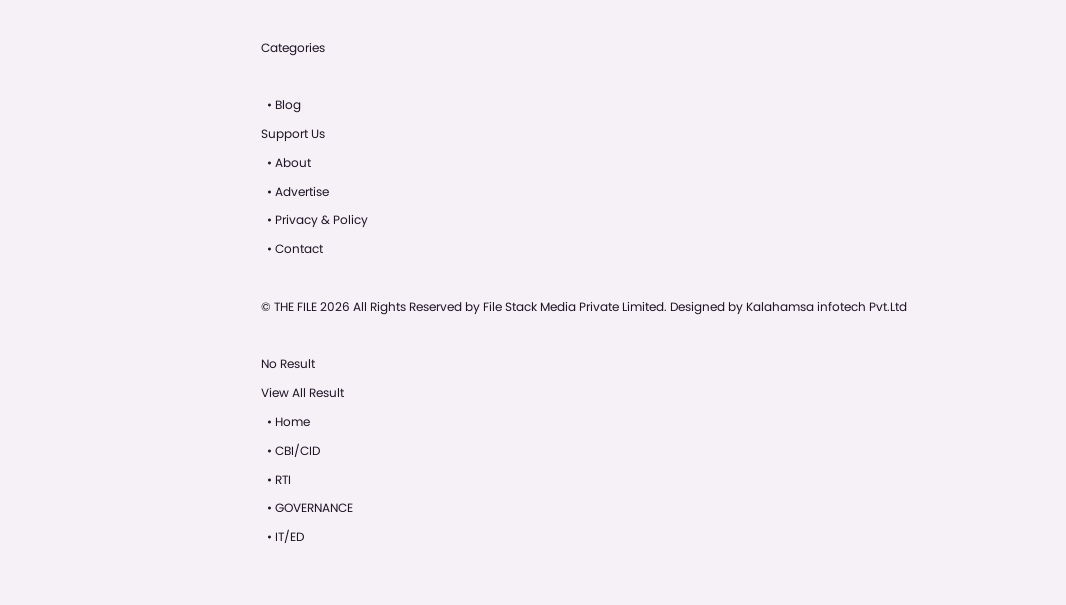Categories

  • Blog
Support Us
  • About
  • Advertise
  • Privacy & Policy
  • Contact

© THE FILE 2026 All Rights Reserved by File Stack Media Private Limited. Designed by Kalahamsa infotech Pvt.Ltd

No Result
View All Result
  • Home
  • CBI/CID
  • RTI
  • GOVERNANCE
  • IT/ED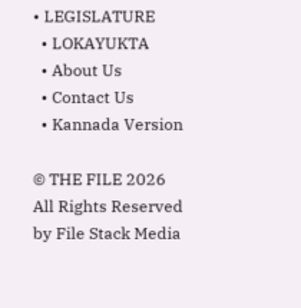• LEGISLATURE
  • LOKAYUKTA
  • About Us
  • Contact Us
  • Kannada Version

© THE FILE 2026 All Rights Reserved by File Stack Media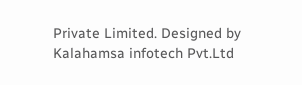Private Limited. Designed by Kalahamsa infotech Pvt.Ltd